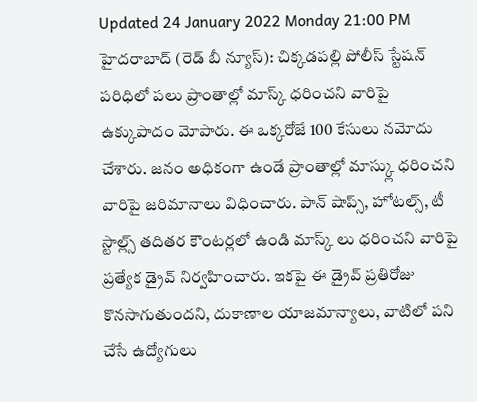Updated 24 January 2022 Monday 21:00 PM
హైదరాబాద్ (రెడ్ బీ న్యూస్): చిక్కడపల్లి పోలీస్ స్టేషన్ పరిధిలో పలు ప్రాంతాల్లో మాస్క్ ధరించని వారిపై ఉక్కుపాదం మోపారు. ఈ ఒక్కరోజే 100 కేసులు నమోదు చేశారు. జనం అధికంగా ఉండే ప్రాంతాల్లో మాస్క్లు ధరించని వారిపై జరిమానాలు విధించారు. పాన్ షాప్స్, హోటల్స్, టీ స్టాల్ల్స్ తదితర కౌంటర్లలో ఉండి మాస్క్ లు ధరించని వారిపై ప్రత్యేక డ్రైవ్ నిర్వహించారు. ఇకపై ఈ డ్రైవ్ ప్రతిరోజు కొనసాగుతుందని, దుకాణాల యాజమాన్యాలు, వాటిలో పని చేసే ఉద్యోగులు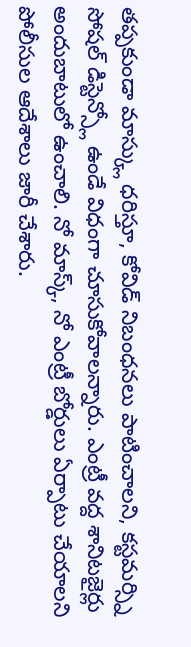తప్పకుండా మాస్క్లు ధరిస్తూ, కోవిడ్ నిబంధనలు పాటించాలని, కస్టమర్స్ని సోషల్ డిస్టెన్స్లో ఉండే విధంగా చూసుకోవాలన్నారు. ఎంట్రీ వద్ద శానిటజైర్లు అందుబాటులో ఉంచాలి. నో మాస్క్, నో ఎంట్రీ బోర్డులు ఏర్పాటు చేయాలని పోలీసుల ఆదేశాలు జారీ చేశారు.